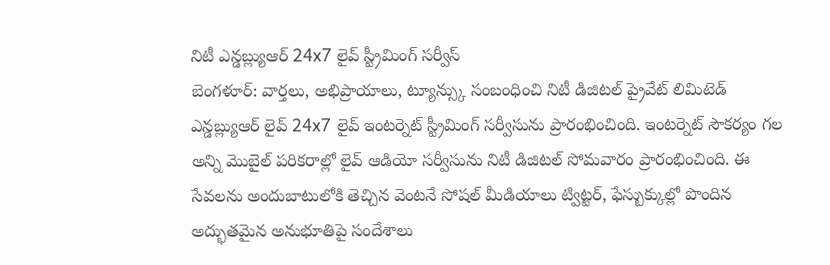నిటీ ఎన్డబ్ల్యుఆర్ 24x7 లైవ్ స్ట్రీమింగ్ సర్వీస్
బెంగళూర్: వార్తలు, అభిప్రాయాలు, ట్యూన్స్కు సంబంధించి నిటీ డిజిటల్ ప్రైవేట్ లిమిటెడ్ ఎన్డబ్ల్యుఆర్ లైవ్ 24x7 లైవ్ ఇంటర్నెట్ స్ట్రీమింగ్ సర్వీసును ప్రారంభించింది. ఇంటర్నెట్ సౌకర్యం గల అన్ని మొబైల్ పరికరాల్లో లైవ్ ఆడియో సర్వీసును నిటీ డిజిటల్ సోమవారం ప్రారంభించింది. ఈ సేవలను అందుబాటులోకి తెచ్చిన వెంటనే సోషల్ మీడియాలు ట్విట్టర్, ఫేస్బుక్కుల్లో పొందిన అద్భుతమైన అనుభూతిపై సందేశాలు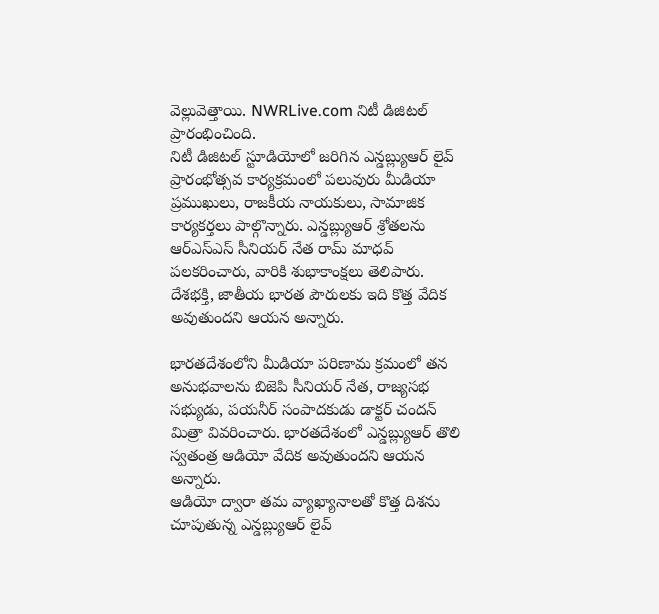వెల్లువెత్తాయి. NWRLive.com నిటీ డిజిటల్ ప్రారంభించింది.
నిటీ డిజిటల్ స్టూడియోలో జరిగిన ఎన్డబ్ల్యుఆర్ లైవ్ ప్రారంభోత్సవ కార్యక్రమంలో పలువురు మీడియా ప్రముఖులు, రాజకీయ నాయకులు, సామాజిక కార్యకర్తలు పాల్గొన్నారు. ఎన్డబ్ల్యుఆర్ శ్రోతలను ఆర్ఎస్ఎస్ సీనియర్ నేత రామ్ మాధవ్ పలకరించారు, వారికి శుభాకాంక్షలు తెలిపారు. దేశభక్తి, జాతీయ భారత పౌరులకు ఇది కొత్త వేదిక అవుతుందని ఆయన అన్నారు.

భారతదేశంలోని మీడియా పరిణామ క్రమంలో తన అనుభవాలను బిజెపి సీనియర్ నేత, రాజ్యసభ సభ్యుడు, పయనీర్ సంపాదకుడు డాక్టర్ చందన్ మిత్రా వివరించారు. భారతదేశంలో ఎన్డబ్ల్యుఆర్ తొలి స్వతంత్ర ఆడియో వేదిక అవుతుందని ఆయన అన్నారు.
ఆడియో ద్వారా తమ వ్యాఖ్యానాలతో కొత్త దిశను చూపుతున్న ఎన్డబ్ల్యుఆర్ లైవ్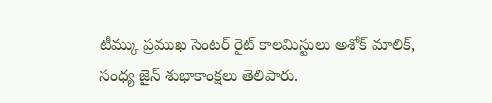టీమ్కు ప్రముఖ సెంటర్ రైట్ కాలమిస్టులు అశోక్ మాలిక్, సంధ్య జైన్ శుభాకాంక్షలు తెలిపారు.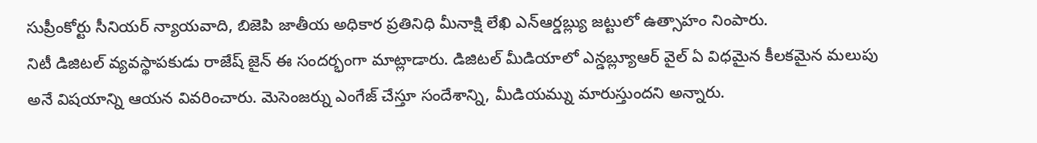సుప్రీంకోర్టు సీనియర్ న్యాయవాది, బిజెపి జాతీయ అధికార ప్రతినిధి మీనాక్షి లేఖి ఎన్ఆర్డబ్ల్యు జట్టులో ఉత్సాహం నింపారు.
నిటీ డిజిటల్ వ్యవస్థాపకుడు రాజేష్ జైన్ ఈ సందర్భంగా మాట్లాడారు. డిజిటల్ మీడియాలో ఎన్డబ్ల్యూఆర్ వైల్ ఏ విధమైన కీలకమైన మలుపు అనే విషయాన్ని ఆయన వివరించారు. మెసెంజర్ను ఎంగేజ్ చేస్తూ సందేశాన్ని, మీడియమ్ను మారుస్తుందని అన్నారు.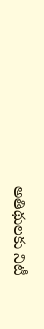అతిథులకు నిటీ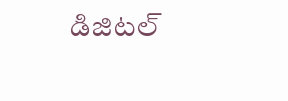డిజిటల్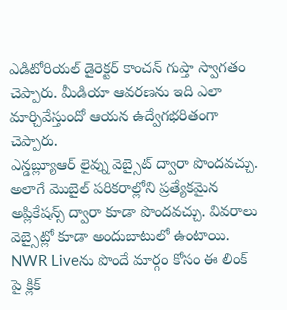ఎడిటోరియల్ డైరెక్టర్ కాంచన్ గుప్తా స్వాగతం చెప్పారు. మీడియా ఆవరణను ఇది ఎలా మార్చివేస్తుందో ఆయన ఉద్వేగభరితంగా చెప్పారు.
ఎన్డబ్ల్యూఆర్ లైవ్ను వెబ్సైట్ ద్వారా పొందవచ్చు. అలాగే మొబైల్ పరికరాల్లోని ప్రత్యేకమైన అప్లికేషన్స్ ద్వారా కూడా పొందవచ్చు. వివరాలు వెబ్సైట్లో కూడా అందుబాటులో ఉంటాయి.
NWR Liveను పొందే మార్గం కోసం ఈ లింక్ పై క్లిక్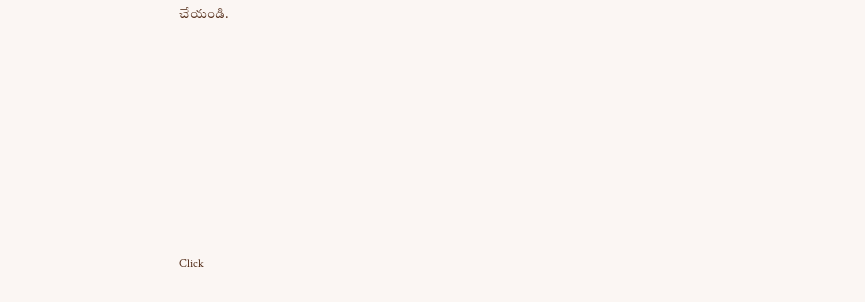చేయండి.












Click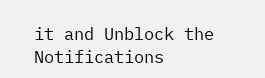it and Unblock the Notifications